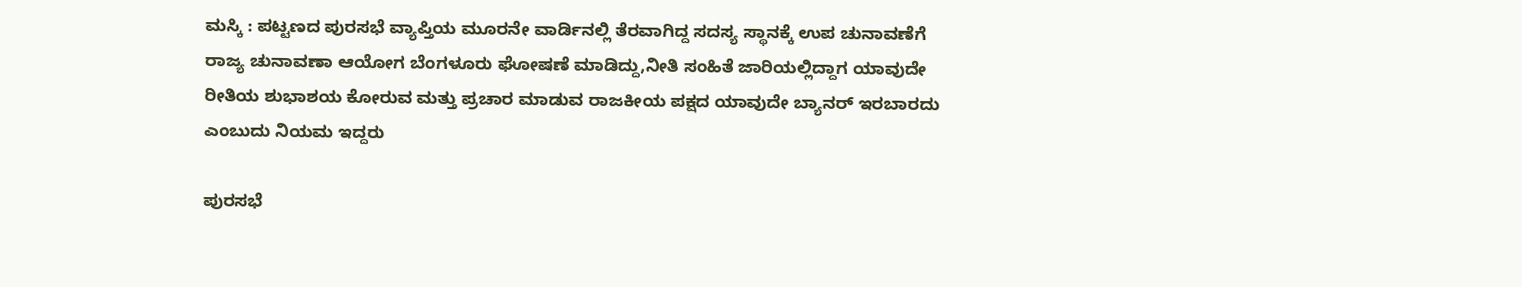ಮಸ್ಕಿ : ಪಟ್ಟಣದ ಪುರಸಭೆ ವ್ಯಾಪ್ತಿಯ ಮೂರನೇ ವಾರ್ಡಿನಲ್ಲಿ ತೆರವಾಗಿದ್ದ ಸದಸ್ಯ ಸ್ಥಾನಕ್ಕೆ ಉಪ ಚುನಾವಣೆಗೆ ರಾಜ್ಯ ಚುನಾವಣಾ ಆಯೋಗ ಬೆಂಗಳೂರು ಘೋಷಣೆ ಮಾಡಿದ್ದು,ನೀತಿ ಸಂಹಿತೆ ಜಾರಿಯಲ್ಲಿದ್ದಾಗ ಯಾವುದೇ ರೀತಿಯ ಶುಭಾಶಯ ಕೋರುವ ಮತ್ತು ಪ್ರಚಾರ ಮಾಡುವ ರಾಜಕೀಯ ಪಕ್ಷದ ಯಾವುದೇ ಬ್ಯಾನರ್ ಇರಬಾರದು ಎಂಬುದು ನಿಯಮ ಇದ್ದರು

ಪುರಸಭೆ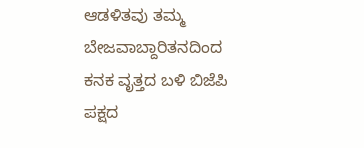ಆಡಳಿತವು ತಮ್ಮ ಬೇಜವಾಬ್ದಾರಿತನದಿಂದ ಕನಕ ವೃತ್ತದ ಬಳಿ ಬಿಜೆಪಿ ಪಕ್ಷದ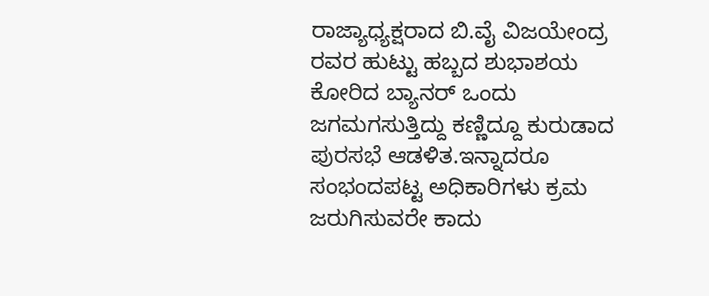ರಾಜ್ಯಾಧ್ಯಕ್ಷರಾದ ಬಿ.ವೈ ವಿಜಯೇಂದ್ರ ರವರ ಹುಟ್ಟು ಹಬ್ಬದ ಶುಭಾಶಯ ಕೋರಿದ ಬ್ಯಾನರ್ ಒಂದು ಜಗಮಗಸುತ್ತಿದ್ದು ಕಣ್ಣಿದ್ದೂ ಕುರುಡಾದ ಪುರಸಭೆ ಆಡಳಿತ.ಇನ್ನಾದರೂ ಸಂಭಂದಪಟ್ಟ ಅಧಿಕಾರಿಗಳು ಕ್ರಮ ಜರುಗಿಸುವರೇ ಕಾದು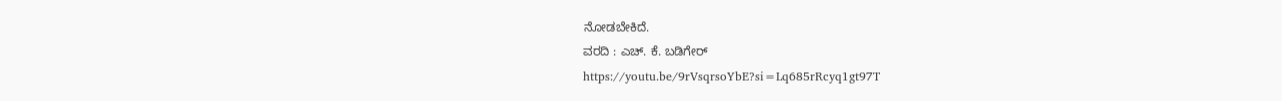ನೋಡಬೇಕಿದೆ.
ವರದಿ : ಎಚ್. ಕೆ. ಬಡಿಗೇರ್
https://youtu.be/9rVsqrsoYbE?si=Lq685rRcyq1gt97T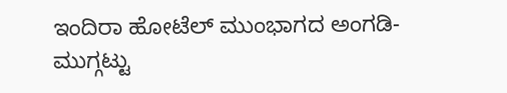ಇಂದಿರಾ ಹೋಟೆಲ್ ಮುಂಭಾಗದ ಅಂಗಡಿ-ಮುಗ್ಗಟ್ಟು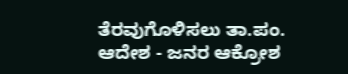ತೆರವುಗೊಳಿಸಲು ತಾ.ಪಂ. ಆದೇಶ - ಜನರ ಆಕ್ರೋಶ